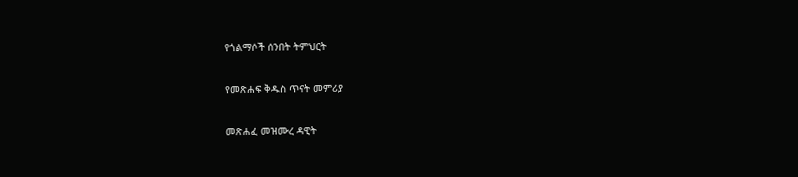የጎልማሶች ሰንበት ትምህርት

የመጽሐፍ ቅዱስ ጥናት መምሪያ

መጽሐፈ መዝሙረ ዳዊት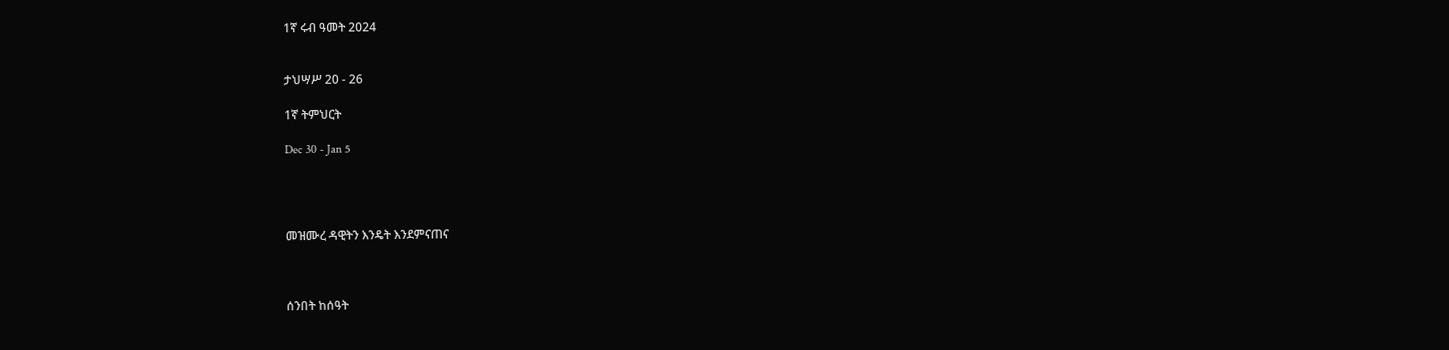1ኛ ሩብ ዓመት 2024


ታህሣሥ 20 - 26

1ኛ ትምህርት

Dec 30 - Jan 5




መዝሙረ ዳዊትን እንዴት እንደምናጠና



ሰንበት ከሰዓት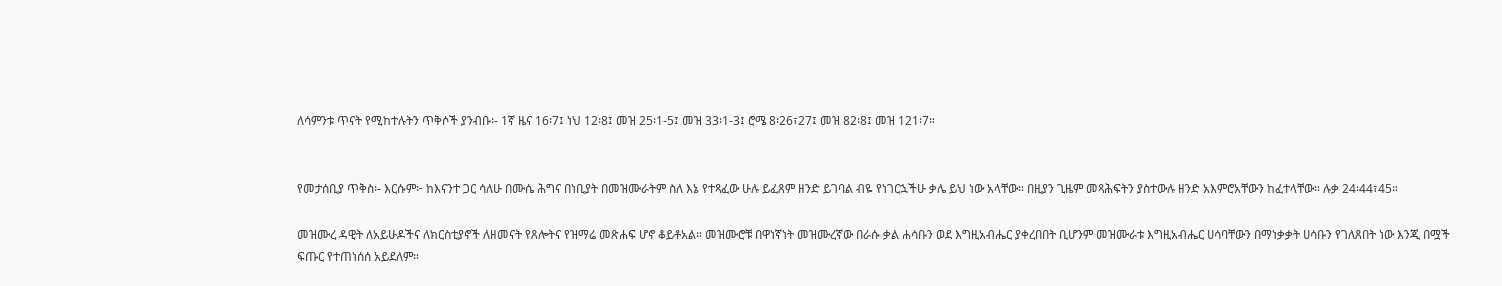ለሳምንቱ ጥናት የሚከተሉትን ጥቅሶች ያንብቡ፡- 1ኛ ዜና 16፡7፤ ነህ 12፡8፤ መዝ 25፡1-5፤ መዝ 33፡1-3፤ ሮሜ 8፡26፣27፤ መዝ 82፡8፤ መዝ 121፡7።


የመታሰቢያ ጥቅስ፡- እርሱም፦ ከእናንተ ጋር ሳለሁ በሙሴ ሕግና በነቢያት በመዝሙራትም ስለ እኔ የተጻፈው ሁሉ ይፈጸም ዘንድ ይገባል ብዬ የነገርኋችሁ ቃሌ ይህ ነው አላቸው። በዚያን ጊዜም መጻሕፍትን ያስተውሉ ዘንድ አእምሮአቸውን ከፈተላቸው። ሉቃ 24፡44፣45።

መዝሙረ ዳዊት ለአይሁዶችና ለክርስቲያኖች ለዘመናት የጸሎትና የዝማሬ መጽሐፍ ሆኖ ቆይቶአል። መዝሙሮቹ በዋነኛነት መዝሙረኛው በራሱ ቃል ሐሳቡን ወደ እግዚአብሔር ያቀረበበት ቢሆንም መዝሙራቱ እግዚአብሔር ሀሳባቸውን በማነቃቃት ሀሳቡን የገለጸበት ነው እንጂ በሟች ፍጡር የተጠነሰሰ አይደለም።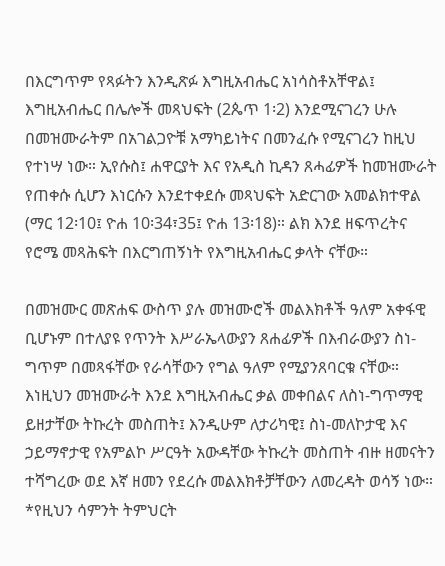በእርግጥም የጻፉትን እንዲጽፉ እግዚአብሔር አነሳስቶአቸዋል፤ እግዚአብሔር በሌሎች መጻህፍት (2ጴጥ 1፡2) እንደሚናገረን ሁሉ በመዝሙራትም በአገልጋዮቹ አማካይነትና በመንፈሱ የሚናገረን ከዚህ የተነሣ ነው። ኢየሱስ፤ ሐዋርያት እና የአዲስ ኪዳን ጸሓፊዎች ከመዝሙራት የጠቀሱ ሲሆን እነርሱን እንደተቀደሱ መጻህፍት አድርገው አመልክተዋል (ማር 12፡10፤ ዮሐ 10፡34፣35፤ ዮሐ 13፡18)። ልክ እንደ ዘፍጥረትና የሮሜ መጻሕፍት በእርግጠኝነት የእግዚአብሔር ቃላት ናቸው።

በመዝሙር መጽሐፍ ውስጥ ያሉ መዝሙሮች መልእክቶች ዓለም አቀፋዊ ቢሆኑም በተለያዩ የጥንት እሥራኤላውያን ጸሐፊዎች በእብራውያን ስነ-ግጥም በመጻፋቸው የራሳቸውን የግል ዓለም የሚያንጸባርቁ ናቸው። እነዚህን መዝሙራት እንደ እግዚአብሔር ቃል መቀበልና ለስነ-ግጥማዊ ይዘታቸው ትኩረት መስጠት፤ እንዲሁም ለታሪካዊ፤ ስነ-መለኮታዊ እና ኃይማኖታዊ የአምልኮ ሥርዓት አውዳቸው ትኩረት መስጠት ብዙ ዘመናትን ተሻግረው ወደ እኛ ዘመን የደረሱ መልእክቶቻቸውን ለመረዳት ወሳኝ ነው። *የዚህን ሳምንት ትምህርት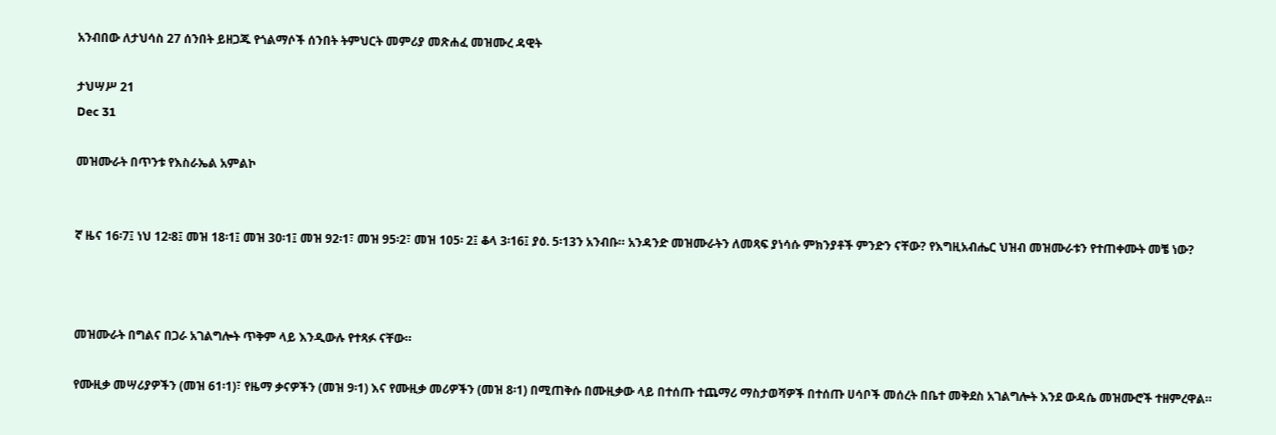አንብበው ለታህሳስ 27 ሰንበት ይዘጋጁ የጎልማሶች ሰንበት ትምህርት መምሪያ መጽሐፈ መዝሙረ ዳዊት

ታህሣሥ 21
Dec 31

መዝሙራት በጥንቱ የእስራኤል አምልኮ


ኛ ዜና 16፡7፤ ነህ 12፡8፤ መዝ 18፡1፤ መዝ 30፡1፤ መዝ 92፡1፣ መዝ 95፡2፣ መዝ 105፡ 2፤ ቆላ 3፡16፤ ያዕ. 5፡13ን አንብቡ። አንዳንድ መዝሙራትን ለመጻፍ ያነሳሱ ምክንያቶች ምንድን ናቸው? የእግዚአብሔር ህዝብ መዝሙራቱን የተጠቀሙት መቼ ነው?



መዝሙራት በግልና በጋራ አገልግሎት ጥቅም ላይ እንዲውሉ የተጻፉ ናቸው።

የሙዚቃ መሣሪያዎችን (መዝ 61፡1)፣ የዜማ ቃናዎችን (መዝ 9፡1) እና የሙዚቃ መሪዎችን (መዝ 8፡1) በሚጠቅሱ በሙዚቃው ላይ በተሰጡ ተጨማሪ ማስታወሻዎች በተሰጡ ሀሳቦች መሰረት በቤተ መቅደስ አገልግሎት እንደ ውዳሴ መዝሙሮች ተዘምረዋል።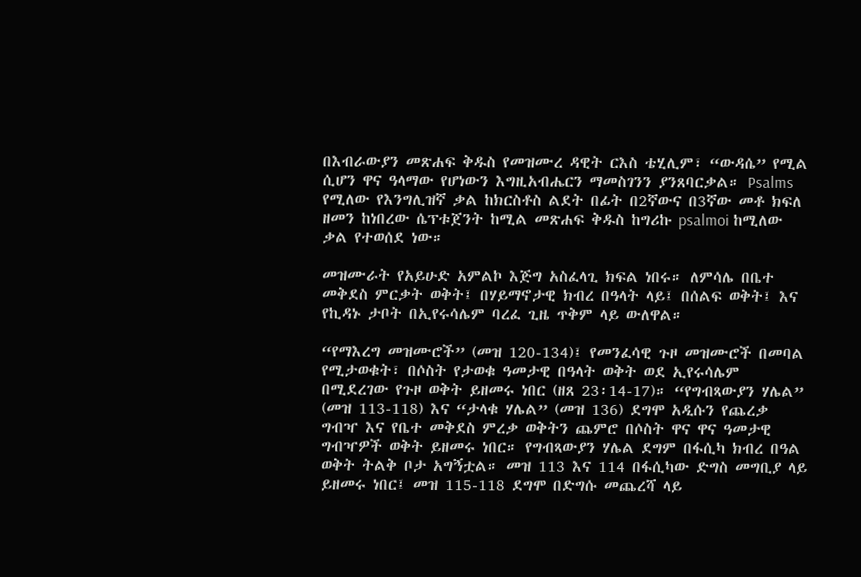በእብራውያን መጽሐፍ ቅዱስ የመዝሙረ ዳዊት ርእስ ቴሂሊም፣ “ውዳሴ” የሚል ሲሆን ዋና ዓላማው የሆነውን እግዚአብሔርን ማመስገንን ያንጸባርቃል። Psalms የሚለው የእንግሊዝኛ ቃል ከክርስቶስ ልደት በፊት በ2ኛውና በ3ኛው መቶ ክፍለ ዘመን ከነበረው ሴፕቱጀንት ከሚል መጽሐፍ ቅዱስ ከግሪኩ psalmoi ከሚለው ቃል የተወሰደ ነው።

መዝሙራት የአይሁድ አምልኮ እጅግ አስፈላጊ ክፍል ነበሩ። ለምሳሌ በቤተ መቅደስ ምርቃት ወቅት፤ በሃይማኖታዊ ክብረ በዓላት ላይ፤ በሰልፍ ወቅት፤ እና የኪዳኑ ታቦት በኢየሩሳሌም ባረፈ ጊዜ ጥቅም ላይ ውለዋል።

“የማእረግ መዝሙሮች” (መዝ 120-134)፤ የመንፈሳዊ ጉዞ መዝሙሮች በመባል የሚታወቁት፣ በሶስት የታወቁ ዓመታዊ በዓላት ወቅት ወደ ኢየሩሳሌም በሚደረገው የጉዞ ወቅት ይዘመሩ ነበር (ዘጸ 23፡14-17)። “የግብጻውያን ሃሌል” (መዝ 113-118) እና “ታላቁ ሃሌል” (መዝ 136) ደግሞ አዲሱን የጨረቃ ግብዣ እና የቤተ መቅደስ ምረቃ ወቅትን ጨምሮ በሶስት ዋና ዋና ዓመታዊ ግብዣዎች ወቅት ይዘመሩ ነበር። የግብጻውያን ሃሌል ደግም በፋሲካ ክብረ በዓል ወቅት ትልቅ ቦታ አግኝቷል። መዝ 113 እና 114 በፋሲካው ድግስ መግቢያ ላይ ይዘመሩ ነበር፤ መዝ 115-118 ደግሞ በድግሱ መጨረሻ ላይ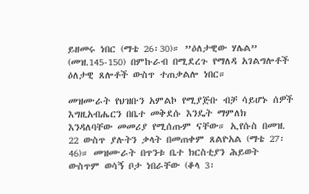ይዘመሩ ነበር (ማቴ 26፡30)። ”ዕለታዊው ሃሌል” (መዝ.145-150) በምኩራብ በሚደረጉ የማለዳ አገልግሎቶች ዕለታዊ ጸሎቶች ውስጥ ተጠቃልሎ ነበር።

መዝሙራት የህዝቡን አምልኮ የሚያጅቡ ብቻ ሳይሆኑ ሰዎች እግዚአብሔርን በቤተ መቅደሱ እንዴት ማምለክ እንዳለባቸው መመሪያ የሚሰጡም ናቸው። ኢየሱስ በመዝ. 22 ውስጥ ያሉትን ቃላት በመጠቀም ጸልዮአል (ማቴ 27፡46)። መዝሙራት በጥንቱ ቤተ ክርስቲያን ሕይወት ውስጥም ወሳኝ ቦታ ነበራቸው (ቆላ 3፡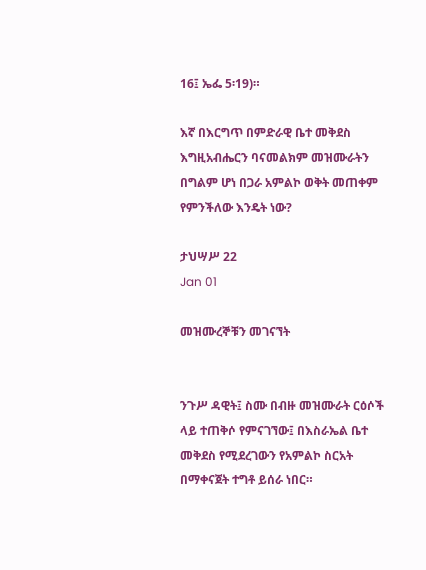16፤ ኤፌ 5፡19)።

እኛ በእርግጥ በምድራዊ ቤተ መቅደስ እግዚአብሔርን ባናመልክም መዝሙራትን በግልም ሆነ በጋራ አምልኮ ወቅት መጠቀም የምንችለው እንዴት ነው?

ታህሣሥ 22
Jan 01

መዝሙረኞቹን መገናኘት


ንጉሥ ዳዊት፤ ስሙ በብዙ መዝሙራት ርዕሶች ላይ ተጠቅሶ የምናገኘው፤ በእስራኤል ቤተ መቅደስ የሚደረገውን የአምልኮ ስርአት በማቀናጀት ተግቶ ይሰራ ነበር።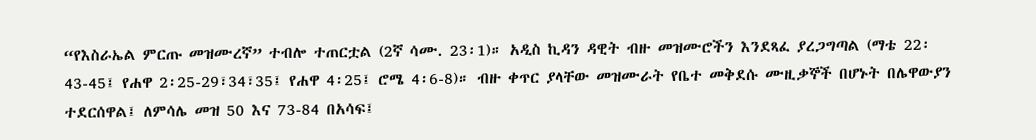“የእስራኤል ምርጡ መዝሙረኛ” ተብሎ ተጠርቷል (2ኛ ሳሙ. 23፡1)። አዲስ ኪዳን ዳዊት ብዙ መዝሙሮችን እንደጻፈ ያረጋግጣል (ማቴ 22፡43-45፤ የሐዋ 2፡25-29፣34፣35፤ የሐዋ 4፡25፤ ሮሜ 4፡6-8)። ብዙ ቀጥር ያላቸው መዝሙራት የቤተ መቅደሱ ሙዚቃኞች በሆኑት በሌዋውያን ተደርሰዋል፤ ለምሳሌ መዝ 50 እና 73-84 በአሳፍ፤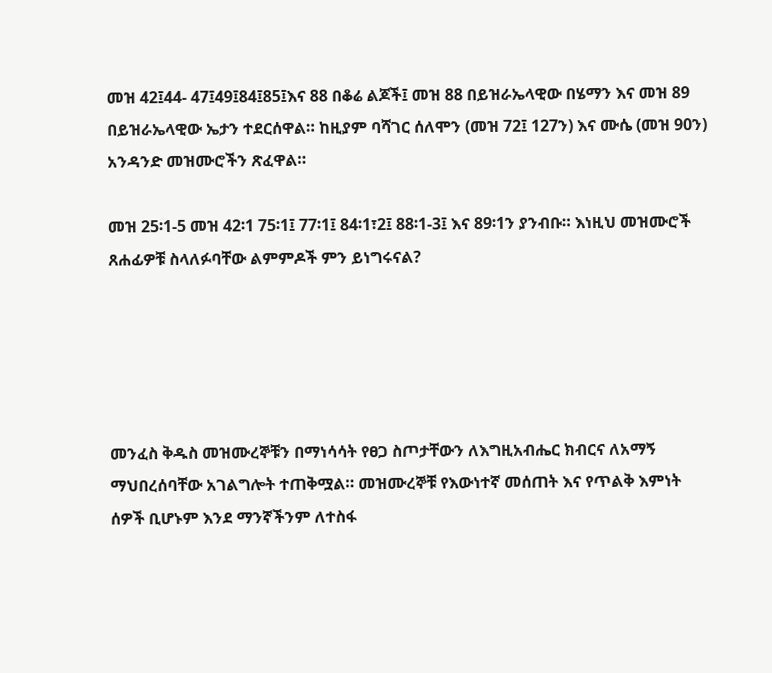መዝ 42፤44- 47፤49፤84፤85፤እና 88 በቆሬ ልጆች፤ መዝ 88 በይዝራኤላዊው በሄማን እና መዝ 89 በይዝራኤላዊው ኤታን ተደርሰዋል። ከዚያም ባሻገር ሰለሞን (መዝ 72፤ 127ን) እና ሙሴ (መዝ 90ን) አንዳንድ መዝሙሮችን ጽፈዋል።

መዝ 25፡1-5 መዝ 42፡1 75፡1፤ 77፡1፤ 84፡1፣2፤ 88፡1-3፤ እና 89፡1ን ያንብቡ። እነዚህ መዝሙሮች ጸሐፊዎቹ ስላለፉባቸው ልምምዶች ምን ይነግሩናል?





መንፈስ ቅዱስ መዝሙረኞቹን በማነሳሳት የፀጋ ስጦታቸውን ለእግዚአብሔር ክብርና ለአማኝ ማህበረሰባቸው አገልግሎት ተጠቅሟል። መዝሙረኞቹ የእውነተኛ መሰጠት እና የጥልቅ እምነት ሰዎች ቢሆኑም እንደ ማንኛችንም ለተስፋ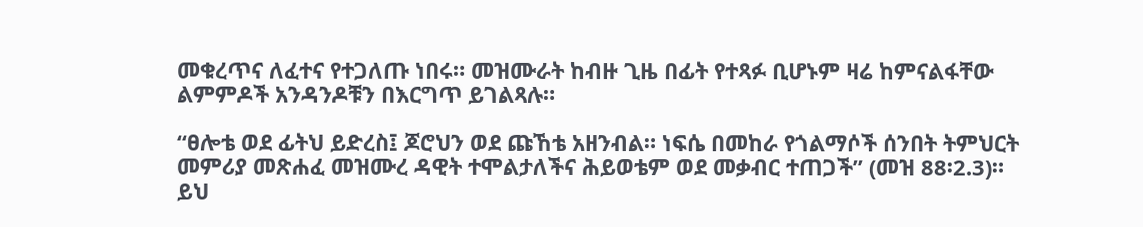መቁረጥና ለፈተና የተጋለጡ ነበሩ። መዝሙራት ከብዙ ጊዜ በፊት የተጻፉ ቢሆኑም ዛሬ ከምናልፋቸው ልምምዶች አንዳንዶቹን በእርግጥ ይገልጻሉ።

“ፀሎቴ ወደ ፊትህ ይድረስ፤ ጆሮህን ወደ ጩኸቴ አዘንብል። ነፍሴ በመከራ የጎልማሶች ሰንበት ትምህርት መምሪያ መጽሐፈ መዝሙረ ዳዊት ተሞልታለችና ሕይወቴም ወደ መቃብር ተጠጋች” (መዝ 88፡2.3)። ይህ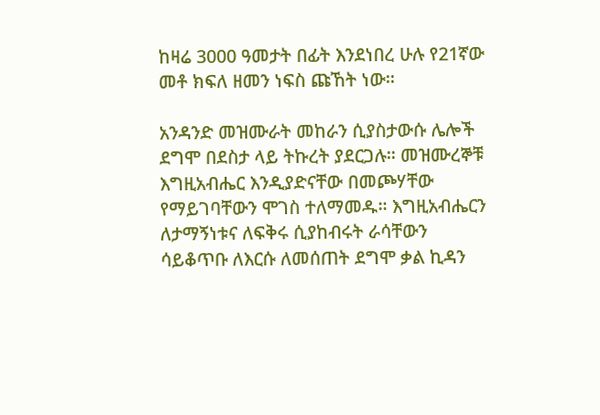ከዛሬ 3000 ዓመታት በፊት እንደነበረ ሁሉ የ21ኛው መቶ ክፍለ ዘመን ነፍስ ጩኸት ነው።

አንዳንድ መዝሙራት መከራን ሲያስታውሱ ሌሎች ደግሞ በደስታ ላይ ትኩረት ያደርጋሉ። መዝሙረኞቹ እግዚአብሔር እንዲያድናቸው በመጮሃቸው የማይገባቸውን ሞገስ ተለማመዱ። እግዚአብሔርን ለታማኝነቱና ለፍቅሩ ሲያከብሩት ራሳቸውን ሳይቆጥቡ ለእርሱ ለመሰጠት ደግሞ ቃል ኪዳን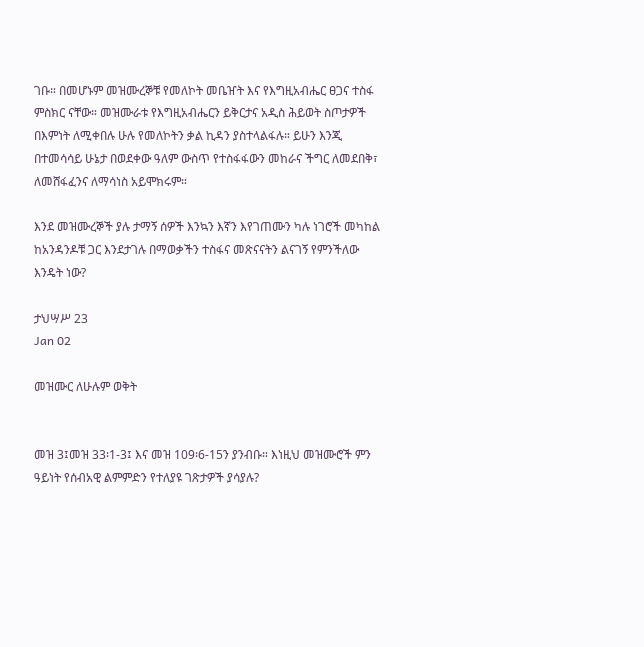ገቡ። በመሆኑም መዝሙረኞቹ የመለኮት መቤዠት እና የእግዚአብሔር ፀጋና ተስፋ ምስክር ናቸው። መዝሙራቱ የእግዚአብሔርን ይቅርታና አዲስ ሕይወት ስጦታዎች በእምነት ለሚቀበሉ ሁሉ የመለኮትን ቃል ኪዳን ያስተላልፋሉ። ይሁን እንጂ በተመሳሳይ ሁኔታ በወደቀው ዓለም ውስጥ የተስፋፋውን መከራና ችግር ለመደበቅ፣ ለመሸፋፈንና ለማሳነስ አይሞክሩም።

እንደ መዝሙረኞች ያሉ ታማኝ ሰዎች እንኳን እኛን እየገጠሙን ካሉ ነገሮች መካከል ከአንዳንዶቹ ጋር እንደታገሉ በማወቃችን ተስፋና መጽናናትን ልናገኝ የምንችለው እንዴት ነው?

ታህሣሥ 23
Jan 02

መዝሙር ለሁሉም ወቅት


መዝ 3፤መዝ 33፡1-3፤ እና መዝ 109፡6-15ን ያንብቡ። እነዚህ መዝሙሮች ምን ዓይነት የሰብአዊ ልምምድን የተለያዩ ገጽታዎች ያሳያሉ?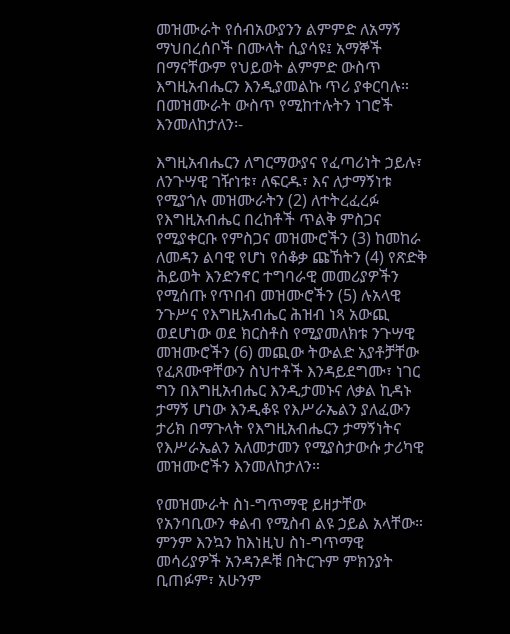መዝሙራት የሰብአውያንን ልምምድ ለአማኝ ማህበረሰቦች በሙላት ሲያሳዩ፤ አማኞች በማናቸውም የህይወት ልምምድ ውስጥ እግዚአብሔርን እንዲያመልኩ ጥሪ ያቀርባሉ። በመዝሙራት ውስጥ የሚከተሉትን ነገሮች እንመለከታለን፡-

እግዚአብሔርን ለግርማውያና የፈጣሪነት ኃይሉ፣ ለንጉሣዊ ገዥነቱ፣ ለፍርዱ፣ እና ለታማኝነቱ የሚያጎሉ መዝሙራትን (2) ለተትረፈረፉ የእግዚአብሔር በረከቶች ጥልቅ ምስጋና የሚያቀርቡ የምስጋና መዝሙሮችን (3) ከመከራ ለመዳን ልባዊ የሆነ የሰቆቃ ጩኸትን (4) የጽድቅ ሕይወት እንድንኖር ተግባራዊ መመሪያዎችን የሚሰጡ የጥበብ መዝሙሮችን (5) ሉአላዊ ንጉሥና የእግዚአብሔር ሕዝብ ነጻ አውጪ ወደሆነው ወደ ክርስቶስ የሚያመለክቱ ንጉሣዊ መዝሙሮችን (6) መጪው ትውልድ አያቶቻቸው የፈጸሙዋቸውን ስህተቶች እንዳይደግሙ፣ ነገር ግን በእግዚአብሔር እንዲታመኑና ለቃል ኪዳኑ ታማኝ ሆነው እንዲቆዩ የእሥራኤልን ያለፈውን ታሪክ በማጉላት የእግዚአብሔርን ታማኝነትና የእሥራኤልን አለመታመን የሚያስታውሱ ታሪካዊ መዝሙሮችን እንመለከታለን።

የመዝሙራት ስነ-ግጥማዊ ይዘታቸው የአንባቢውን ቀልብ የሚስብ ልዩ ኃይል አላቸው። ምንም እንኳን ከእነዚህ ስነ-ግጥማዊ መሳሪያዎች አንዳንዶቹ በትርጉም ምክንያት ቢጠፉም፣ አሁንም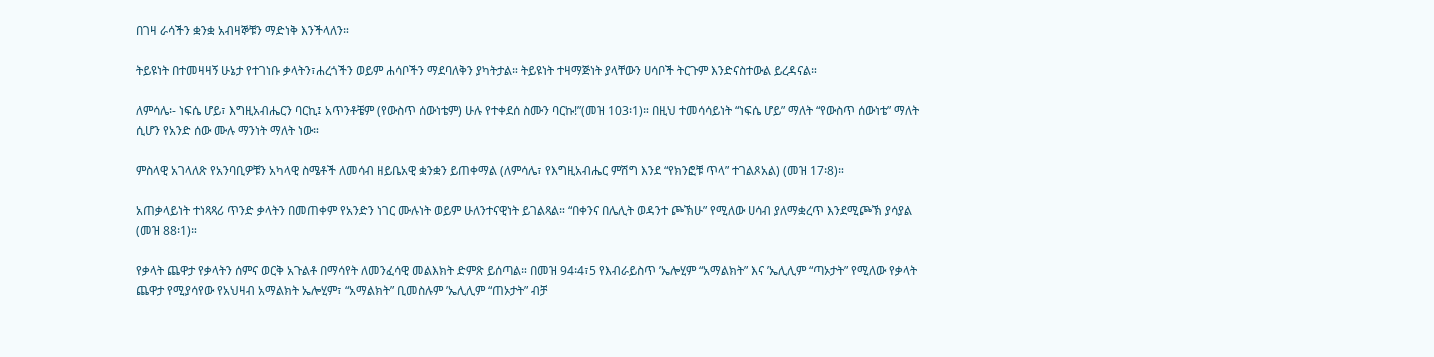በገዛ ራሳችን ቋንቋ አብዛኞቹን ማድነቅ እንችላለን።

ትይዩነት በተመዛዛኝ ሁኔታ የተገነቡ ቃላትን፣ሐረጎችን ወይም ሐሳቦችን ማደባለቅን ያካትታል። ትይዩነት ተዛማጅነት ያላቸውን ሀሳቦች ትርጉም እንድናስተውል ይረዳናል።

ለምሳሌ፡- ነፍሴ ሆይ፣ እግዚአብሔርን ባርኪ፤ አጥንቶቼም (የውስጥ ሰውነቴም) ሁሉ የተቀደሰ ስሙን ባርኩ!”(መዝ 103፡1)። በዚህ ተመሳሳይነት “ነፍሴ ሆይ” ማለት “የውስጥ ሰውነቴ” ማለት ሲሆን የአንድ ሰው ሙሉ ማንነት ማለት ነው።

ምስላዊ አገላለጽ የአንባቢዎቹን አካላዊ ስሜቶች ለመሳብ ዘይቤአዊ ቋንቋን ይጠቀማል (ለምሳሌ፣ የእግዚአብሔር ምሽግ እንደ “የክንፎቹ ጥላ” ተገልጾአል) (መዝ 17፡8)።

አጠቃላይነት ተነጻጻሪ ጥንድ ቃላትን በመጠቀም የአንድን ነገር ሙሉነት ወይም ሁለንተናዊነት ይገልጻል። “በቀንና በሌሊት ወዳንተ ጮኽሁ” የሚለው ሀሳብ ያለማቋረጥ እንደሚጮኽ ያሳያል (መዝ 88፡1)።

የቃላት ጨዋታ የቃላትን ሰምና ወርቅ አጉልቶ በማሳየት ለመንፈሳዊ መልእክት ድምጽ ይሰጣል። በመዝ 94፡4፣5 የእብራይስጥ ’ኤሎሂም “አማልክት” እና ’ኤሊሊም “ጣኦታት” የሚለው የቃላት ጨዋታ የሚያሳየው የአህዛብ አማልክት ኤሎሂም፣ “አማልክት” ቢመስሉም ’ኤሊሊም “ጠኦታት” ብቻ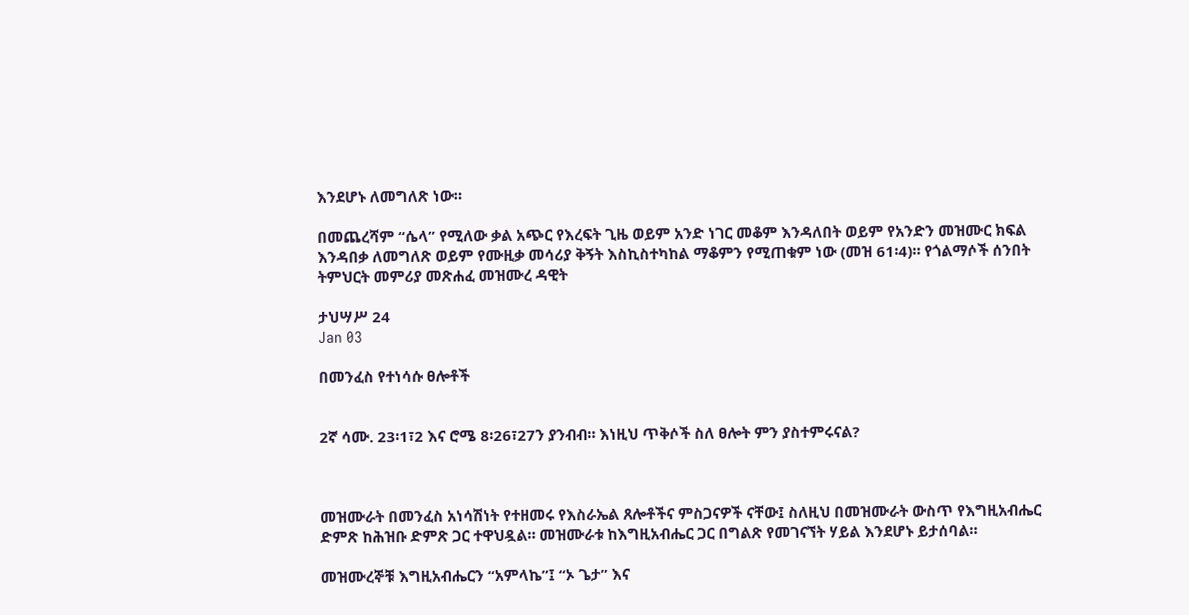እንደሆኑ ለመግለጽ ነው።

በመጨረሻም “ሴላ” የሚለው ቃል አጭር የእረፍት ጊዜ ወይም አንድ ነገር መቆም እንዳለበት ወይም የአንድን መዝሙር ክፍል እንዳበቃ ለመግለጽ ወይም የሙዚቃ መሳሪያ ቅኝት እስኪስተካከል ማቆምን የሚጠቁም ነው (መዝ 61፡4)። የጎልማሶች ሰንበት ትምህርት መምሪያ መጽሐፈ መዝሙረ ዳዊት

ታህሣሥ 24
Jan 03

በመንፈስ የተነሳሱ ፀሎቶች


2ኛ ሳሙ. 23፡1፣2 እና ሮሜ 8፡26፣27ን ያንብብ። እነዚህ ጥቅሶች ስለ ፀሎት ምን ያስተምሩናል?



መዝሙራት በመንፈስ አነሳሽነት የተዘመሩ የእስራኤል ጸሎቶችና ምስጋናዎች ናቸው፤ ስለዚህ በመዝሙራት ውስጥ የእግዚአብሔር ድምጽ ከሕዝቡ ድምጽ ጋር ተዋህዷል። መዝሙራቱ ከእግዚአብሔር ጋር በግልጽ የመገናኘት ሃይል እንደሆኑ ይታሰባል።

መዝሙረኞቹ እግዚአብሔርን “አምላኬ”፤ “ኦ ጌታ” እና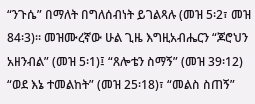“ንጉሴ” በማለት በግለሰብነት ይገልጻሉ (መዝ 5፡2፣ መዝ 84፡3)። መዝሙረኛው ሁል ጊዜ እግዚአብሔርን “ጆሮህን አዘንብል” (መዝ 5፡1)፤ “ጸሎቴን ስማኝ” (መዝ 39፡12) “ወደ እኔ ተመልከት” (መዝ 25፡18)፣ “መልስ ስጠኝ”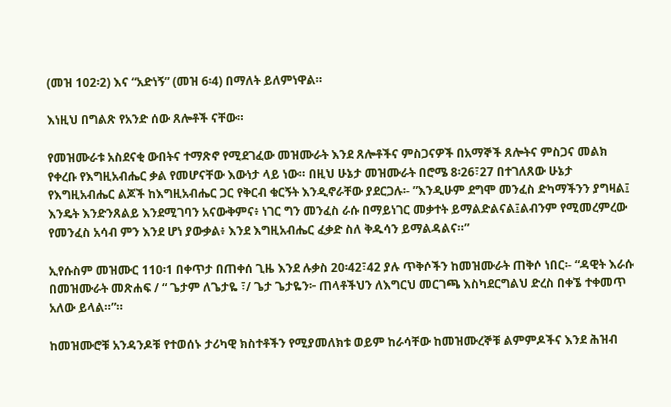(መዝ 102፡2) እና “አድነኝ” (መዝ 6፡4) በማለት ይለምነዋል።

እነዚህ በግልጽ የአንድ ሰው ጸሎቶች ናቸው።

የመዝሙራቱ አስደናቂ ውበትና ተማጽኖ የሚደገፈው መዝሙራት እንደ ጸሎቶችና ምስጋናዎች በአማኞች ጸሎትና ምስጋና መልክ የቀረቡ የእግዚአብሔር ቃል የመሆናቸው እውነታ ላይ ነው። በዚህ ሁኔታ መዝሙራት በሮሜ 8፡26፣27 በተገለጸው ሁኔታ የእግዚአብሔር ልጆች ከእግዚአብሔር ጋር የቅርብ ቁርኝት እንዲኖራቸው ያደርጋሉ፡- ”እንዲሁም ደግሞ መንፈስ ድካማችንን ያግዛል፤ እንዴት እንድንጸልይ እንደሚገባን አናውቅምና፥ ነገር ግን መንፈስ ራሱ በማይነገር መቃተት ይማልድልናል፤ልብንም የሚመረምረው የመንፈስ አሳብ ምን እንደ ሆነ ያውቃል፥ እንደ እግዚአብሔር ፈቃድ ስለ ቅዱሳን ይማልዳልና።”

ኢየሱስም መዝሙር 110፡1 በቀጥታ በጠቀሰ ጊዜ እንደ ሉቃስ 20፡42፣42 ያሉ ጥቅሶችን ከመዝሙራት ጠቅሶ ነበር፡- “ዳዊት እራሱ በመዝሙራት መጽሐፍ / “ ጌታም ለጌታዬ ፣/ ጌታ ጌታዬን፦ ጠላቶችህን ለእግርህ መርገጫ እስካደርግልህ ድረስ በቀኜ ተቀመጥ አለው ይላል።”።

ከመዝሙሮቹ አንዳንዶቹ የተወሰኑ ታሪካዊ ክስተቶችን የሚያመለክቱ ወይም ከራሳቸው ከመዝሙረኞቹ ልምምዶችና እንደ ሕዝብ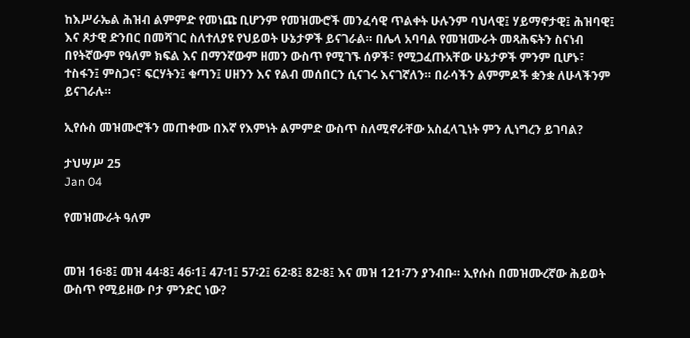ከእሥራኤል ሕዝብ ልምምድ የመነጩ ቢሆንም የመዝሙሮች መንፈሳዊ ጥልቀት ሁሉንም ባህላዊ፤ ሃይማኖታዊ፤ ሕዝባዊ፤ እና ጾታዊ ድንበር በመሻገር ስለተለያዩ የህይወት ሁኔታዎች ይናገራል። በሌላ አባባል የመዝሙራት መጻሕፍትን ስናነብ በየትኛውም የዓለም ክፍል እና በማንኛውም ዘመን ውስጥ የሚገኙ ሰዎች፣ የሚጋፈጡአቸው ሁኔታዎች ምንም ቢሆኑ፣ ተስፋን፤ ምስጋና፣ ፍርሃትን፤ ቁጣን፤ ሀዘንን እና የልብ መሰበርን ሲናገሩ እናገኛለን። በራሳችን ልምምዶች ቋንቋ ለሁላችንም ይናገራሉ።

ኢየሱስ መዝሙሮችን መጠቀሙ በእኛ የእምነት ልምምድ ውስጥ ስለሚኖራቸው አስፈላጊነት ምን ሊነግረን ይገባል?

ታህሣሥ 25
Jan 04

የመዝሙራት ዓለም


መዝ 16፡8፤ መዝ 44፡8፤ 46፡1፤ 47፡1፤ 57፡2፤ 62፡8፤ 82፡8፤ እና መዝ 121፡7ን ያንብቡ። ኢየሱስ በመዝሙረኛው ሕይወት ውስጥ የሚይዘው ቦታ ምንድር ነው?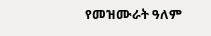የመዝሙራት ዓለም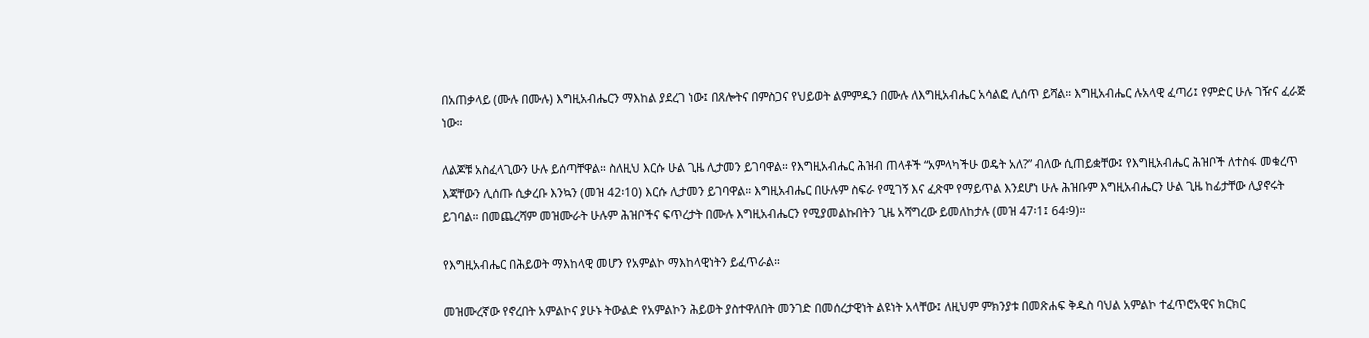በአጠቃላይ (ሙሉ በሙሉ) እግዚአብሔርን ማእከል ያደረገ ነው፤ በጸሎትና በምስጋና የህይወት ልምምዱን በሙሉ ለእግዚአብሔር አሳልፎ ሊሰጥ ይሻል። እግዚአብሔር ሉአላዊ ፈጣሪ፤ የምድር ሁሉ ገዥና ፈራጅ ነው።

ለልጆቹ አስፈላጊውን ሁሉ ይሰጣቸዋል። ስለዚህ እርሱ ሁል ጊዜ ሊታመን ይገባዋል። የእግዚአብሔር ሕዝብ ጠላቶች “አምላካችሁ ወዴት አለ?” ብለው ሲጠይቋቸው፤ የእግዚአብሔር ሕዝቦች ለተስፋ መቁረጥ እጃቸውን ሊሰጡ ሲቃረቡ እንኳን (መዝ 42፡10) እርሱ ሊታመን ይገባዋል። እግዚአብሔር በሁሉም ስፍራ የሚገኝ እና ፈጽሞ የማይጥል እንደሆነ ሁሉ ሕዝቡም እግዚአብሔርን ሁል ጊዜ ከፊታቸው ሊያኖሩት ይገባል። በመጨረሻም መዝሙራት ሁሉም ሕዝቦችና ፍጥረታት በሙሉ እግዚአብሔርን የሚያመልኩበትን ጊዜ አሻግረው ይመለከታሉ (መዝ 47፡1፤ 64፡9)።

የእግዚአብሔር በሕይወት ማእከላዊ መሆን የአምልኮ ማእከላዊነትን ይፈጥራል።

መዝሙረኛው የኖረበት አምልኮና ያሁኑ ትውልድ የአምልኮን ሕይወት ያስተዋለበት መንገድ በመሰረታዊነት ልዩነት አላቸው፤ ለዚህም ምክንያቱ በመጽሐፍ ቅዱስ ባህል አምልኮ ተፈጥሮአዊና ክርክር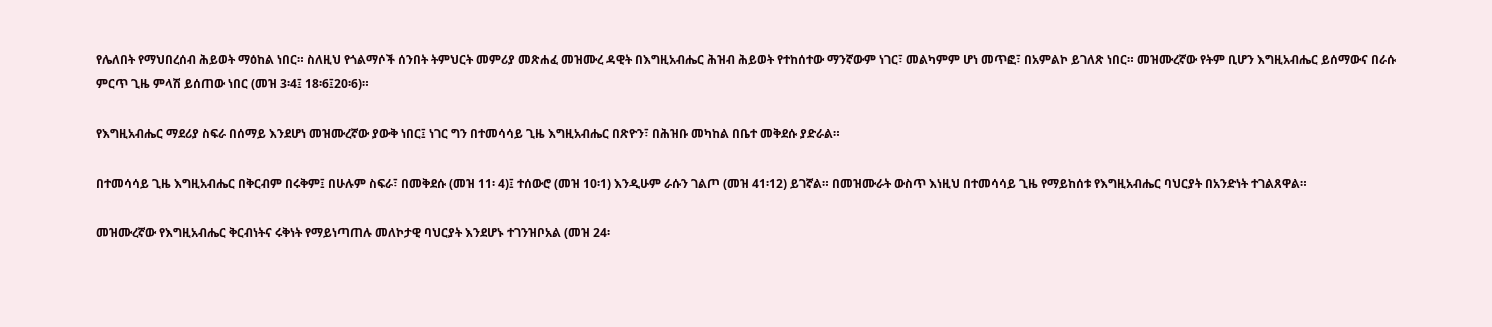የሌለበት የማህበረሰብ ሕይወት ማዕከል ነበር። ስለዚህ የጎልማሶች ሰንበት ትምህርት መምሪያ መጽሐፈ መዝሙረ ዳዊት በእግዚአብሔር ሕዝብ ሕይወት የተከሰተው ማንኛውም ነገር፣ መልካምም ሆነ መጥፎ፣ በአምልኮ ይገለጽ ነበር። መዝሙረኛው የትም ቢሆን እግዚአብሔር ይሰማውና በራሱ ምርጥ ጊዜ ምላሽ ይሰጠው ነበር (መዝ 3፡4፤ 18፡6፤20፡6)።

የእግዚአብሔር ማደሪያ ስፍራ በሰማይ እንደሆነ መዝሙረኛው ያውቅ ነበር፤ ነገር ግን በተመሳሳይ ጊዜ እግዚአብሔር በጽዮን፣ በሕዝቡ መካከል በቤተ መቅደሱ ያድራል።

በተመሳሳይ ጊዜ እግዚአብሔር በቅርብም በሩቅም፤ በሁሉም ስፍራ፣ በመቅደሱ (መዝ 11፡ 4)፤ ተሰውሮ (መዝ 10፡1) እንዲሁም ራሱን ገልጦ (መዝ 41፡12) ይገኛል። በመዝሙራት ውስጥ እነዚህ በተመሳሳይ ጊዜ የማይከሰቱ የእግዚአብሔር ባህርያት በአንድነት ተገልጸዋል።

መዝሙረኛው የእግዚአብሔር ቅርብነትና ሩቅነት የማይነጣጠሉ መለኮታዊ ባህርያት እንደሆኑ ተገንዝቦአል (መዝ 24፡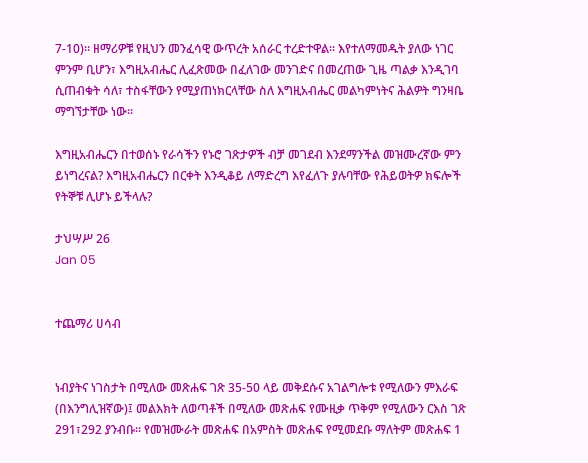7-10)። ዘማሪዎቹ የዚህን መንፈሳዊ ውጥረት አሰራር ተረድተዋል። እየተለማመዱት ያለው ነገር ምንም ቢሆን፣ እግዚአብሔር ሊፈጽመው በፈለገው መንገድና በመረጠው ጊዜ ጣልቃ እንዲገባ ሲጠብቁት ሳለ፣ ተስፋቸውን የሚያጠነክርላቸው ስለ እግዚአብሔር መልካምነትና ሕልዎት ግንዛቤ ማግኘታቸው ነው።

እግዚአብሔርን በተወሰኑ የራሳችን የኑሮ ገጽታዎች ብቻ መገደብ እንደማንችል መዝሙረኛው ምን ይነግረናል? እግዚአብሔርን በርቀት እንዲቆይ ለማድረግ እየፈለጉ ያሉባቸው የሕይወትዎ ክፍሎች የትኞቹ ሊሆኑ ይችላሉ?

ታህሣሥ 26
Jan 05


ተጨማሪ ሀሳብ


ነብያትና ነገስታት በሚለው መጽሐፍ ገጽ 35-50 ላይ መቅደሱና አገልግሎቱ የሚለውን ምእራፍ (በእንግሊዝኛው)፤ መልእክት ለወጣቶች በሚለው መጽሐፍ የሙዚቃ ጥቅም የሚለውን ርእስ ገጽ 291፣292 ያንብቡ። የመዝሙራት መጽሐፍ በአምስት መጽሐፍ የሚመደቡ ማለትም መጽሐፍ 1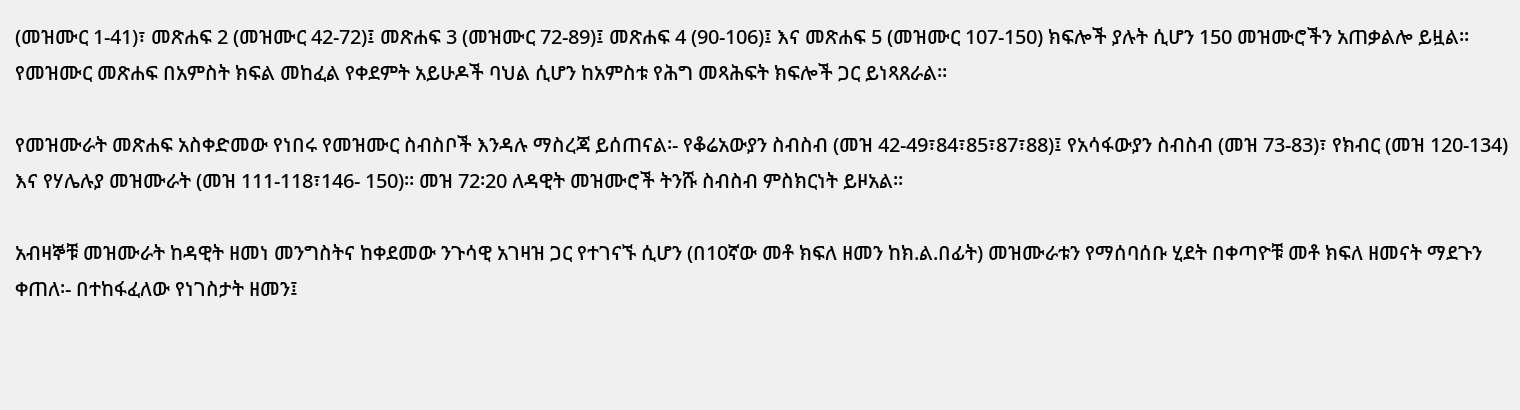(መዝሙር 1-41)፣ መጽሐፍ 2 (መዝሙር 42-72)፤ መጽሐፍ 3 (መዝሙር 72-89)፤ መጽሐፍ 4 (90-106)፤ እና መጽሐፍ 5 (መዝሙር 107-150) ክፍሎች ያሉት ሲሆን 150 መዝሙሮችን አጠቃልሎ ይዟል። የመዝሙር መጽሐፍ በአምስት ክፍል መከፈል የቀደምት አይሁዶች ባህል ሲሆን ከአምስቱ የሕግ መጻሕፍት ክፍሎች ጋር ይነጻጸራል።

የመዝሙራት መጽሐፍ አስቀድመው የነበሩ የመዝሙር ስብስቦች እንዳሉ ማስረጃ ይሰጠናል፡- የቆሬአውያን ስብስብ (መዝ 42-49፣84፣85፣87፣88)፤ የአሳፋውያን ስብስብ (መዝ 73-83)፣ የክብር (መዝ 120-134) እና የሃሌሉያ መዝሙራት (መዝ 111-118፣146- 150)። መዝ 72፡20 ለዳዊት መዝሙሮች ትንሹ ስብስብ ምስክርነት ይዞአል።

አብዛኞቹ መዝሙራት ከዳዊት ዘመነ መንግስትና ከቀደመው ንጉሳዊ አገዛዝ ጋር የተገናኙ ሲሆን (በ10ኛው መቶ ክፍለ ዘመን ከክ.ል.በፊት) መዝሙራቱን የማሰባሰቡ ሂደት በቀጣዮቹ መቶ ክፍለ ዘመናት ማደጉን ቀጠለ፡- በተከፋፈለው የነገስታት ዘመን፤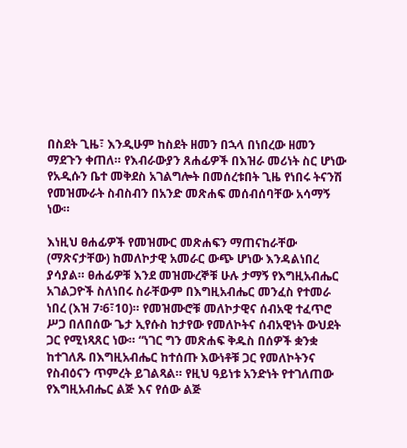በስደት ጊዜ፣ እንዲሁም ከስደት ዘመን በኋላ በነበረው ዘመን ማደጉን ቀጠለ። የእብራውያን ጸሐፊዎች በእዝራ መሪነት ስር ሆነው የአዲሱን ቤተ መቅደስ አገልግሎት በመሰረቱበት ጊዜ የነበሩ ትናንሽ የመዝሙራት ስብስብን በአንድ መጽሐፍ መሰብሰባቸው አሳማኝ ነው።

እነዚህ ፀሐፊዎች የመዝሙር መጽሐፍን ማጠናከራቸው (ማጽናታቸው) ከመለኮታዊ አመራር ውጭ ሆነው እንዳልነበረ ያሳያል። ፀሐፊዎቹ እንደ መዝሙረኞቹ ሁሉ ታማኝ የእግዚአብሔር አገልጋዮች ስለነበሩ ስራቸውም በእግዚአብሔር መንፈስ የተመራ ነበረ (እዝ 7፡6፣10)። የመዝሙሮቹ መለኮታዊና ሰብአዊ ተፈጥሮ ሥጋ በለበሰው ጌታ ኢየሱስ ከታየው የመለኮትና ሰብአዊነት ውህደት ጋር የሚነጻጸር ነው። “ነገር ግን መጽሐፍ ቅዱስ በሰዎች ቋንቋ ከተገለጹ በእግዚአብሔር ከተሰጡ እውነቶቹ ጋር የመለኮትንና የስብዕናን ጥምረት ይገልጻል። የዚህ ዓይነቱ አንድነት የተገለጠው የእግዚአብሔር ልጅ እና የሰው ልጅ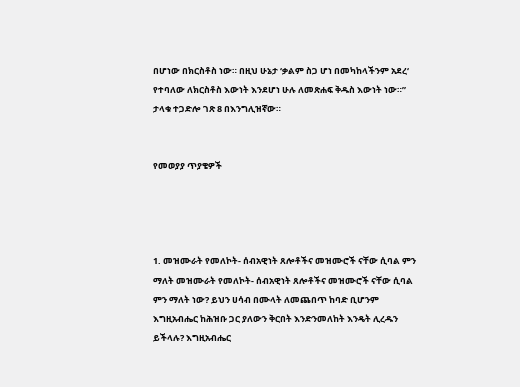በሆነው በክርስቶስ ነው። በዚህ ሁኔታ ‘ቃልም ስጋ ሆነ በመካከላችንም አደረ‘ የተባለው ለክርስቶስ እውነት እንደሆነ ሁሉ ለመጽሐፍ ቅዱስ እውነት ነው።” ታላቁ ተጋድሎ ገጽ 8 በእንግሊዝኛው።


የመወያያ ጥያቄዎች




1. መዝሙራት የመለኮት- ሰብአዊነት ጸሎቶችና መዝሙሮች ናቸው ሲባል ምን ማለት መዝሙራት የመለኮት- ሰብአዊነት ጸሎቶችና መዝሙሮች ናቸው ሲባል ምን ማለት ነው? ይህን ሀሳብ በሙላት ለመጨበጥ ከባድ ቢሆንም እግዚአብሔር ከሕዝቡ ጋር ያለውን ቅርበት እንድንመለከት እንዴት ሊረዱን ይችላሉ? እግዚአብሔር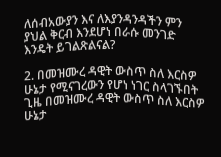ለሰብአውያን እና ለእያንዳንዳችን ምን ያህል ቅርብ እንደሆነ በራሱ መንገድ እንዴት ይገልጽልናል?

2. በመዝሙረ ዳዊት ውስጥ ስለ እርስዎ ሁኔታ የሚናገረውን የሆነ ነገር ስላገኙበት ጊዜ በመዝሙረ ዳዊት ውስጥ ስለ እርስዎ ሁኔታ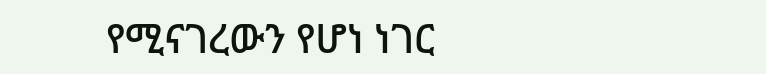የሚናገረውን የሆነ ነገር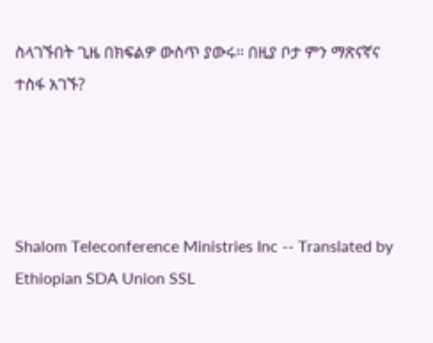ስላገኙበት ጊዜ በክፍልዎ ውስጥ ያውሩ። በዚያ ቦታ ምን ማጽናኛና ተስፋ አገኙ?




Shalom Teleconference Ministries Inc -- Translated by Ethiopian SDA Union SSL